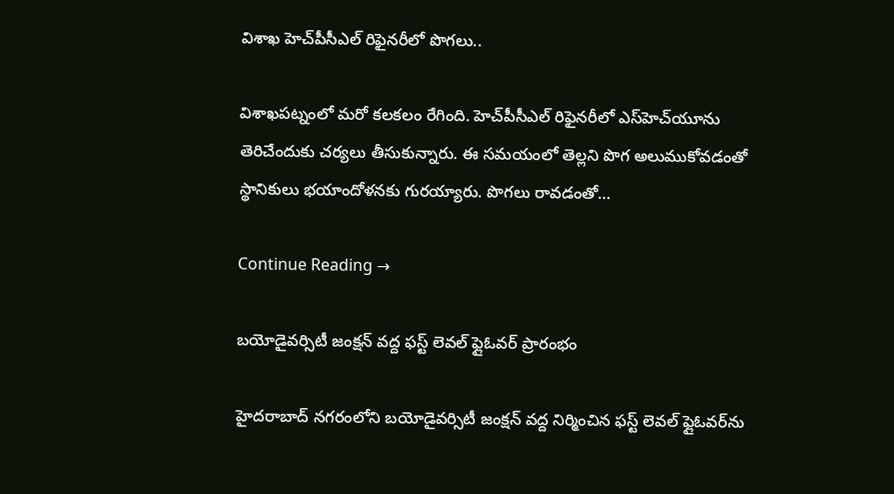విశాఖ హెచ్‌పీసీఎల్‌ రిఫైనరీలో పొగలు..

విశాఖపట్నంలో మరో కలకలం రేగింది. హెచ్‌పీసీఎల్‌ రిఫైనరీలో ఎస్‌హెచ్‌యూను తెరిచేందుకు చర్యలు తీసుకున్నారు. ఈ సమయంలో తెల్లని పొగ అలుముకోవడంతో స్థానికులు భయాందోళనకు గురయ్యారు. పొగలు రావడంతో…

Continue Reading →

బయోడైవర్సిటీ జంక్షన్‌ వద్ద ఫస్ట్‌ లెవల్‌ ఫ్లైఓవర్ ప్రారంభం

హైదరాబాద్‌ నగరంలోని బయోడైవర్సిటీ జంక్షన్‌ వద్ద నిర్మించిన ఫస్ట్‌ లెవల్‌ ఫ్లైఓవర్‌ను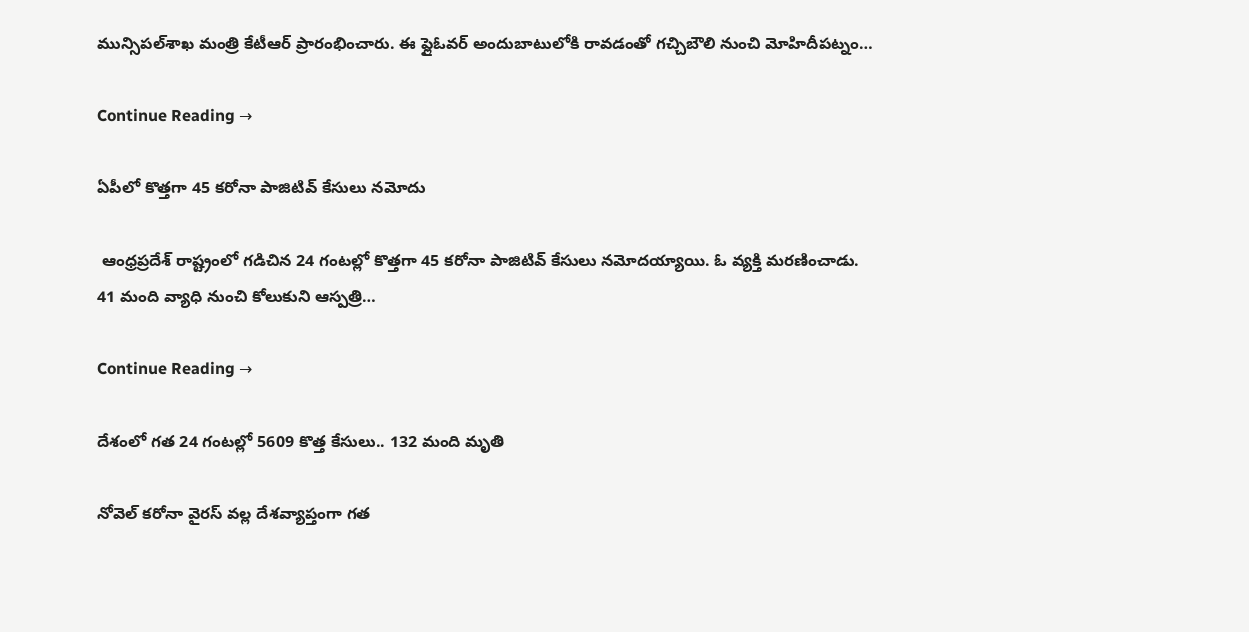మున్సిపల్‌శాఖ మంత్రి కేటీఆర్‌ ప్రారంభించారు. ఈ ఫ్లైఓవర్‌ అందుబాటులోకి రావడంతో గచ్చిబౌలి నుంచి మోహిదీపట్నం…

Continue Reading →

ఏపీలో కొత్తగా 45 కరోనా పాజిటివ్‌ కేసులు నమోదు

 ఆంధ్రప్రదేశ్‌ రాష్ట్రంలో గడిచిన 24 గంటల్లో కొత్తగా 45 కరోనా పాజిటివ్‌ కేసులు నమోదయ్యాయి. ఓ వ్యక్తి మరణించాడు. 41 మంది వ్యాధి నుంచి కోలుకుని ఆస్పత్రి…

Continue Reading →

దేశంలో గ‌త 24 గంట‌ల్లో 5609 కొత్త కేసులు.. 132 మంది మృతి

నోవెల్ క‌రోనా వైర‌స్ వ‌ల్ల దేశ‌వ్యాప్తంగా గ‌త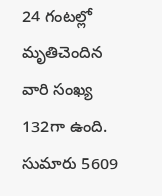24 గంట‌ల్లో మృతిచెందిన వారి సంఖ్య 132గా ఉంది.  సుమారు 5609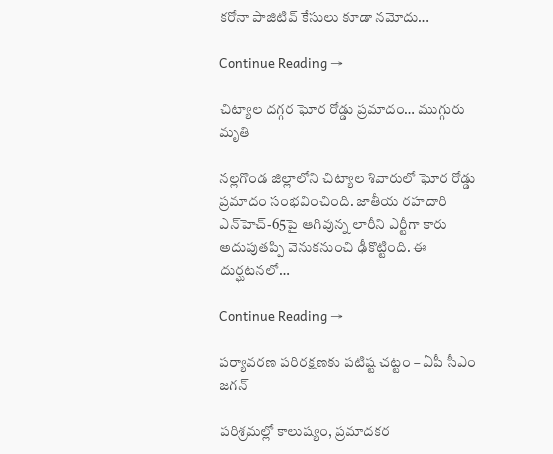క‌రోనా పాజిటివ్ కేసులు కూడా న‌మోదు…

Continue Reading →

చిట్యాల దగ్గర ఘోర రోడ్డు ప్రమాదం… ముగ్గురు మృతి

నల్లగొండ జిల్లాలోని చిట్యాల శివారులో ఘోర రోడ్డు ప్రమాదం సంభవించింది. జాతీయ రహదారి ఎన్‌హెచ్‌-65పై ఆగివున్న లారీని ఎర్టీగా కారు అదుపుతప్పి వెనుకనుంచి ఢీకొట్టింది. ఈ దుర్ఘటనలో…

Continue Reading →

పర్యావరణ పరిరక్షణకు పటిష్ట చట్టం – ఏపీ సీఎం జగన్

పరిశ్రమల్లో కాలుష్యం, ప్రమాదకర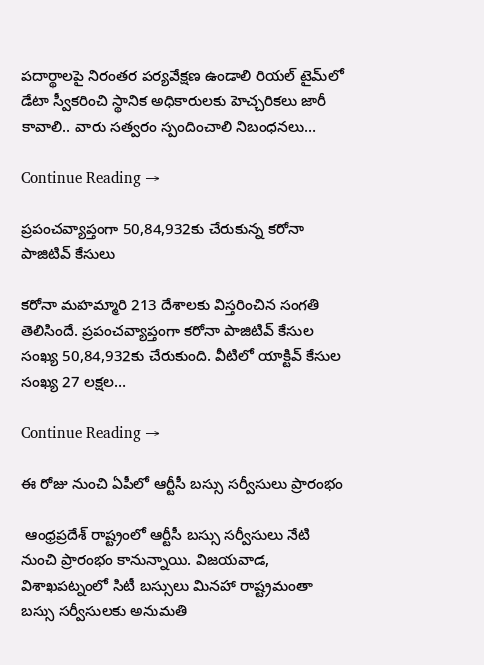పదార్థాలపై నిరంతర పర్యవేక్షణ ఉండాలి రియల్‌ టైమ్‌లో డేటా స్వీకరించి స్థానిక అధికారులకు హెచ్చరికలు జారీ కావాలి.. వారు సత్వరం స్పందించాలి నిబంధనలు…

Continue Reading →

ప్రపంచవ్యాప్తంగా 50,84,932కు చేరుకున్న కరోనా పాజిటివ్‌ కేసులు

కరోనా మహమ్మారి 213 దేశాలకు విస్తరించిన సంగతి తెలిసిందే. ప్రపంచవ్యాప్తంగా కరోనా పాజిటివ్‌ కేసుల సంఖ్య 50,84,932కు చేరుకుంది. వీటిలో యాక్టివ్‌ కేసుల సంఖ్య 27 లక్షల…

Continue Reading →

ఈ రోజు నుంచి ఏపీలో ఆర్టీసీ బస్సు సర్వీసులు ప్రారంభం

 ఆంధ్రప్రదేశ్‌ రాష్ట్రంలో ఆర్టీసీ బస్సు సర్వీసులు నేటి నుంచి ప్రారంభం కానున్నాయి. విజయవాడ, విశాఖపట్నంలో సిటీ బస్సులు మినహా రాష్ట్రమంతా బస్సు సర్వీసులకు అనుమతి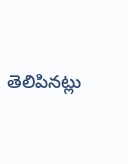తెలిపినట్లు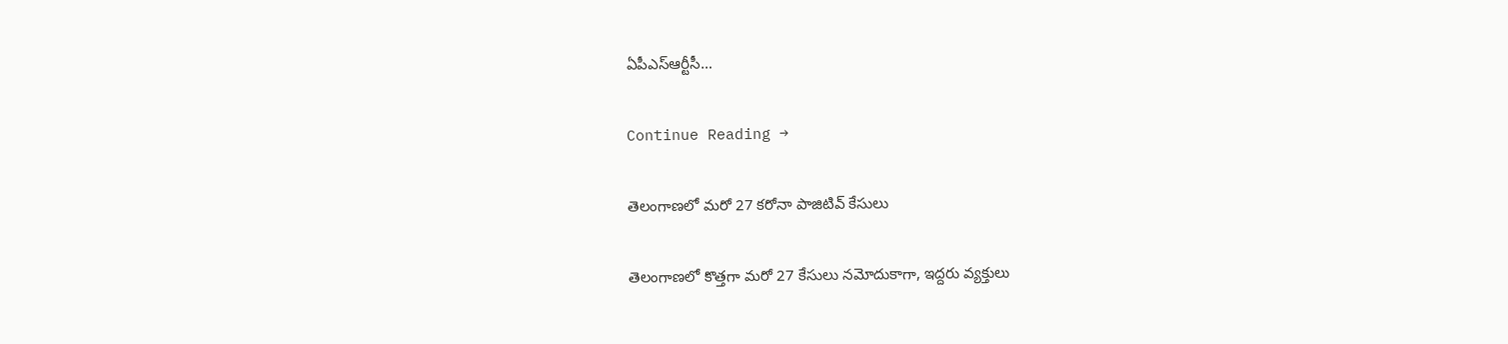ఏపీఎస్‌ఆర్టీసీ…

Continue Reading →

తెలంగాణలో మరో 27 కరోనా పాజిటివ్ కేసులు

తెలంగాణలో కొత్తగా మరో 27 కేసులు నమోదుకాగా, ఇద్దరు వ్యక్తులు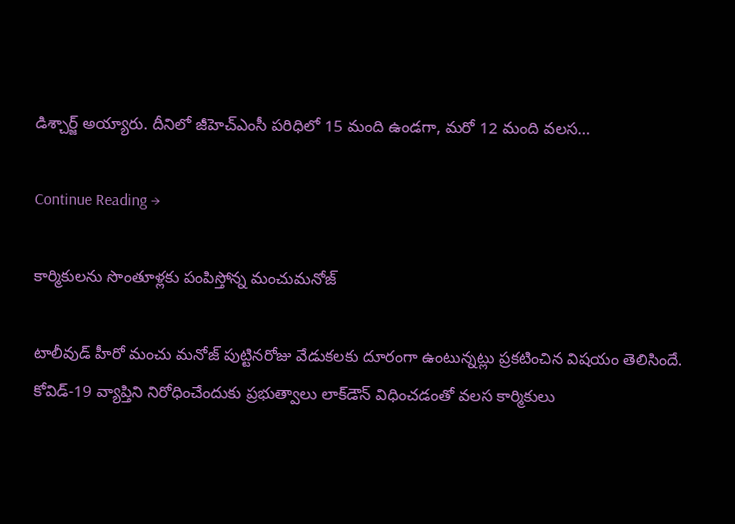డిశ్చార్జ్ అయ్యారు. దీనిలో జీహెచ్‌ఎంసీ పరిధిలో 15 మంది ఉండగా, మరో 12 మంది వలస…

Continue Reading →

కార్మికులను సొంతూళ్లకు పంపిస్తోన్న మంచుమనోజ్

టాలీవుడ్ హీరో మంచు మ‌నోజ్ పుట్టినరోజు వేడుకలకు దూరంగా ఉంటున్నట్లు ప్రకటించిన విషయం తెలిసిందే. కోవిడ్‌-19 వ్యాప్తిని నిరోధించేందుకు ప్ర‌భుత్వాలు లాక్‌డౌన్ విధించ‌డంతో వ‌ల‌స కార్మికులు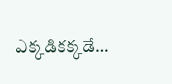ఎక్కడికక్కడే…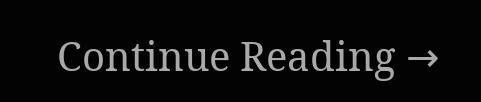Continue Reading →